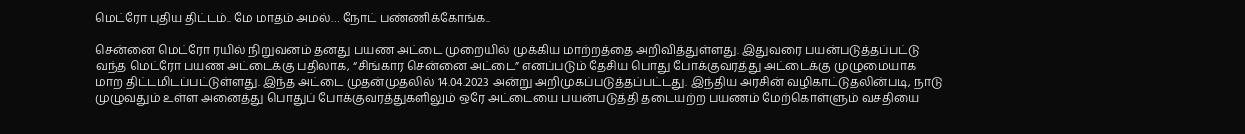மெட்ரோ புதிய திட்டம்.. மே மாதம் அமல்… நோட் பண்ணிக்கோங்க..

சென்னை மெட்ரோ ரயில் நிறுவனம் தனது பயண அட்டை முறையில் முக்கிய மாற்றத்தை அறிவித்துள்ளது. இதுவரை பயன்படுத்தப்பட்டு வந்த மெட்ரோ பயண அட்டைக்கு பதிலாக, “சிங்கார சென்னை அட்டை” எனப்படும் தேசிய பொது போக்குவரத்து அட்டைக்கு முழுமையாக மாற திட்டமிடப்பட்டுள்ளது. இந்த அட்டை முதன்முதலில் 14.04.2023 அன்று அறிமுகப்படுத்தப்பட்டது. இந்திய அரசின் வழிகாட்டுதலின்படி, நாடு முழுவதும் உள்ள அனைத்து பொதுப் போக்குவரத்துகளிலும் ஒரே அட்டையை பயன்படுத்தி தடையற்ற பயணம் மேற்கொள்ளும் வசதியை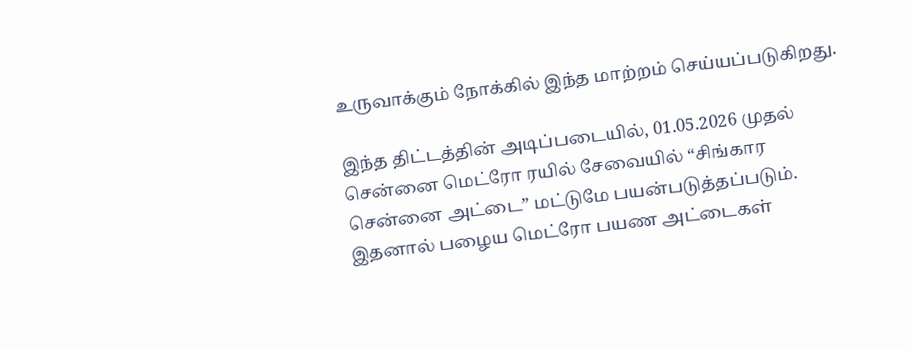உருவாக்கும் நோக்கில் இந்த மாற்றம் செய்யப்படுகிறது.

இந்த திட்டத்தின் அடிப்படையில், 01.05.2026 முதல் சென்னை மெட்ரோ ரயில் சேவையில் “சிங்கார சென்னை அட்டை” மட்டுமே பயன்படுத்தப்படும். இதனால் பழைய மெட்ரோ பயண அட்டைகள்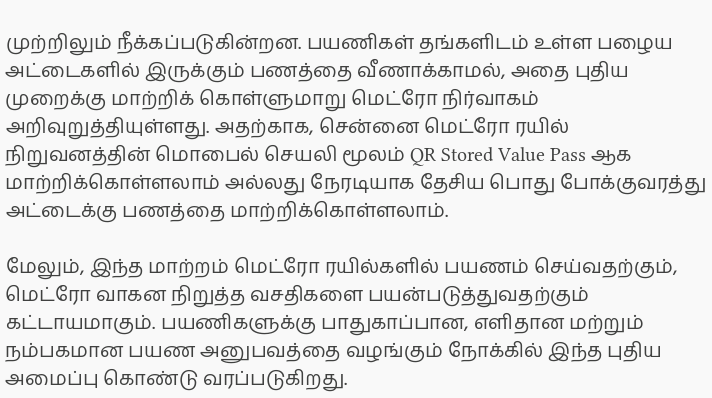முற்றிலும் நீக்கப்படுகின்றன. பயணிகள் தங்களிடம் உள்ள பழைய அட்டைகளில் இருக்கும் பணத்தை வீணாக்காமல், அதை புதிய முறைக்கு மாற்றிக் கொள்ளுமாறு மெட்ரோ நிர்வாகம் அறிவுறுத்தியுள்ளது. அதற்காக, சென்னை மெட்ரோ ரயில் நிறுவனத்தின் மொபைல் செயலி மூலம் QR Stored Value Pass ஆக மாற்றிக்கொள்ளலாம் அல்லது நேரடியாக தேசிய பொது போக்குவரத்து அட்டைக்கு பணத்தை மாற்றிக்கொள்ளலாம்.

மேலும், இந்த மாற்றம் மெட்ரோ ரயில்களில் பயணம் செய்வதற்கும், மெட்ரோ வாகன நிறுத்த வசதிகளை பயன்படுத்துவதற்கும் கட்டாயமாகும். பயணிகளுக்கு பாதுகாப்பான, எளிதான மற்றும் நம்பகமான பயண அனுபவத்தை வழங்கும் நோக்கில் இந்த புதிய அமைப்பு கொண்டு வரப்படுகிறது.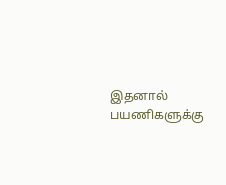இதனால் பயணிகளுக்கு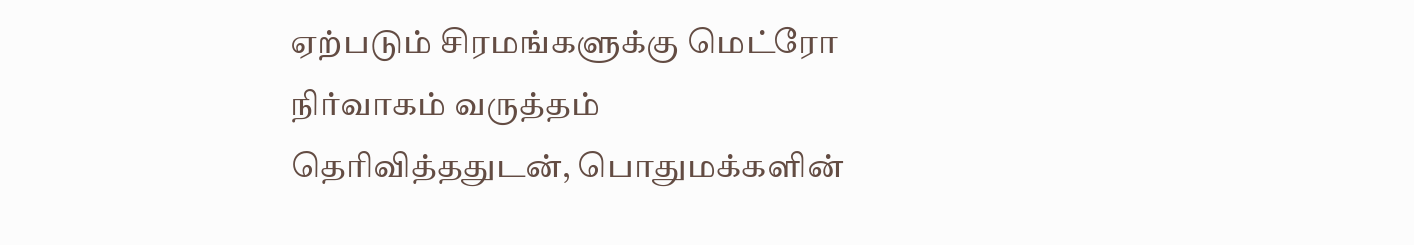ஏற்படும் சிரமங்களுக்கு மெட்ரோ நிர்வாகம் வருத்தம் தெரிவித்ததுடன், பொதுமக்களின்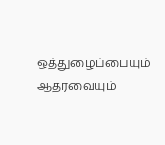ஒத்துழைப்பையும் ஆதரவையும்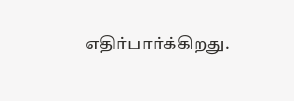எதிர்பார்க்கிறது.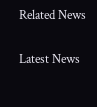Related News

Latest News